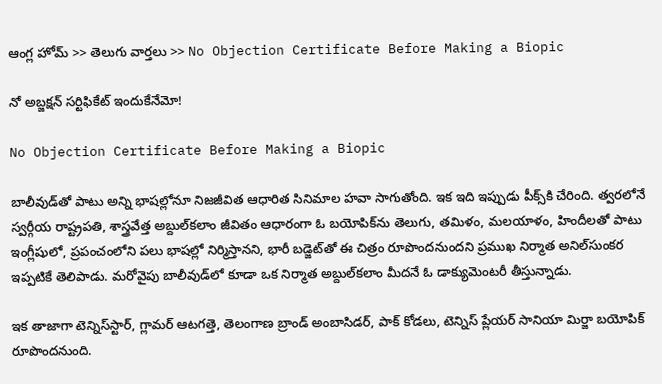ఆంగ్ల హోమ్ >> తెలుగు వార్తలు >> No Objection Certificate Before Making a Biopic

నో అబ్జక్షన్‌ సర్టిఫికేట్‌ ఇందుకేనేమో!

No Objection Certificate Before Making a Biopic

బాలీవుడ్‌తో పాటు అన్ని భాషల్లోనూ నిజజీవిత ఆధారిత సినిమాల హవా సాగుతోంది. ఇక ఇది ఇప్పుడు పీక్స్‌కి చేరింది. త్వరలోనే స్వర్గీయ రాష్ట్రపతి, శాస్త్రవేత్త అబ్దుల్‌కలాం జీవితం ఆధారంగా ఓ బయోపిక్‌ను తెలుగు, తమిళం, మలయాళం, హిందీలతో పాటు ఇంగ్లీషులో, ప్రపంచంలోని పలు భాషల్లో నిర్మిస్తానని, భారీ బడ్జెట్‌తో ఈ చిత్రం రూపొందనుందని ప్రముఖ నిర్మాత అనిల్‌సుంకర ఇప్పటికే తెలిపాడు. మరోవైపు బాలీవుడ్‌లో కూడా ఒక నిర్మాత అబ్దుల్‌కలాం మీదనే ఓ డాక్యుమెంటరీ తీస్తున్నాడు.

ఇక తాజాగా టెన్నిస్‌స్టార్‌, గ్లామర్‌ ఆటగత్తె, తెలంగాణ బ్రాండ్‌ అంబాసిడర్‌, పాక్‌ కోడలు, టెన్నిస్‌ ప్లేయర్‌ సానియా మిర్జా బయోపిక్‌ రూపొందనుంది.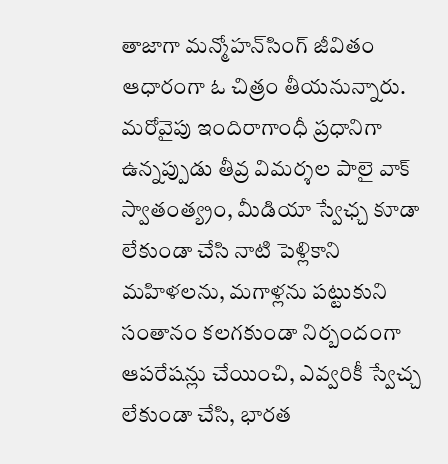తాజాగా మన్మోహన్‌సింగ్‌ జీవితం ఆధారంగా ఓ చిత్రం తీయనున్నారు. మరోవైపు ఇందిరాగాంధీ ప్రధానిగా ఉన్నప్పుడు తీవ్ర విమర్శల పాలై వాక్‌ స్వాతంత్య్రం, మీడియా స్వేఛ్చ కూడా లేకుండా చేసి నాటి పెళ్లికాని మహిళలను, మగాళ్లను పట్టుకుని సంతానం కలగకుండా నిర్బందంగా ఆపరేషన్లు చేయించి, ఎవ్వరికీ స్వేచ్చ లేకుండా చేసి, భారత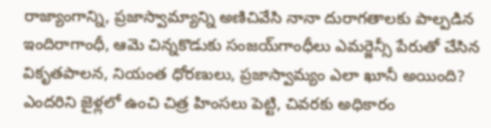రాజ్యాంగాన్ని, ప్రజాస్వామ్యాన్ని అణిచివేసి నానా దురాగతాలకు పాల్పడిన ఇందిరాగాంధీ, ఆమె చిన్నకొడుకు సంజయ్‌గాంధీలు ఎమర్జెన్సీ పేరుతో చేసిన వికృతపాలన, నియంత ధోరణులు, ప్రజాస్వామ్యం ఎలా ఖూనీ అయింది? ఎందరిని జైళ్లలో ఉంచి చిత్ర హింసలు పెట్టి, చివరకు అధికారం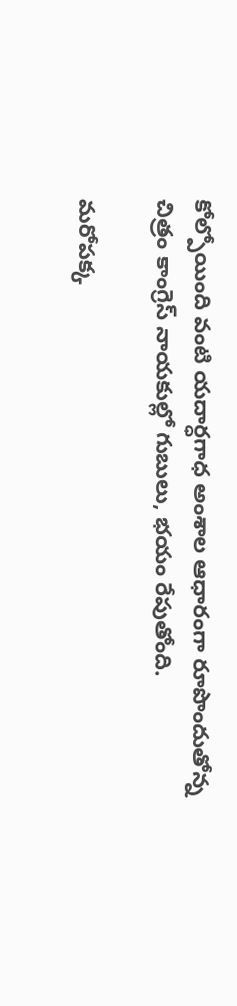కోల్పోయింది వంటి యదార్ధగాధ అంశాల ఆధారంగా రూపొందుతోన్న చిత్రం కాంగ్రెస్‌ నాయకుల్లో గుబులు, భయం రేపుతోంది.

మరోపక్క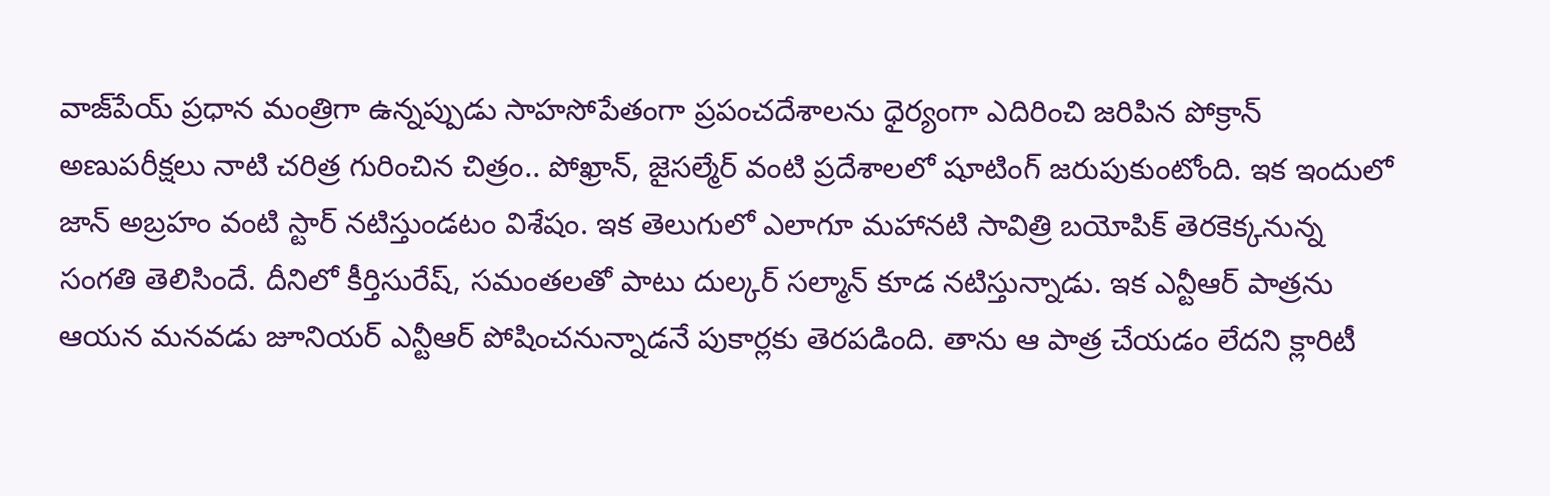వాజ్‌పేయ్‌ ప్రధాన మంత్రిగా ఉన్నప్పుడు సాహసోపేతంగా ప్రపంచదేశాలను ధైర్యంగా ఎదిరించి జరిపిన పోక్రాన్‌ అణుపరీక్షలు నాటి చరిత్ర గురించిన చిత్రం.. పోఖ్రాన్‌, జైసల్మేర్‌ వంటి ప్రదేశాలలో షూటింగ్‌ జరుపుకుంటోంది. ఇక ఇందులో జాన్‌ అబ్రహం వంటి స్టార్‌ నటిస్తుండటం విశేషం. ఇక తెలుగులో ఎలాగూ మహానటి సావిత్రి బయోపిక్‌ తెరకెక్కనున్న సంగతి తెలిసిందే. దీనిలో కీర్తిసురేష్‌, సమంతలతో పాటు దుల్కర్‌ సల్మాన్‌ కూడ నటిస్తున్నాడు. ఇక ఎన్టీఆర్‌ పాత్రను ఆయన మనవడు జూనియర్‌ ఎన్టీఆర్‌ పోషించనున్నాడనే పుకార్లకు తెరపడింది. తాను ఆ పాత్ర చేయడం లేదని క్లారిటీ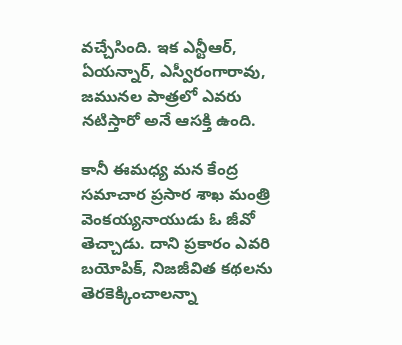వచ్చేసింది. ఇక ఎన్టీఆర్‌, ఏయన్నార్‌, ఎస్వీరంగారావు, జమునల పాత్రలో ఎవరు నటిస్తారో అనే ఆసక్తి ఉంది.

కానీ ఈమధ్య మన కేంద్ర సమాచార ప్రసార శాఖ మంత్రి వెంకయ్యనాయుడు ఓ జీవో తెచ్చాడు. దాని ప్రకారం ఎవరి బయోపిక్‌, నిజజీవిత కథలను తెరకెక్కించాలన్నా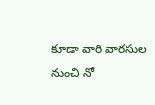కూడా వారి వారసుల నుంచి నో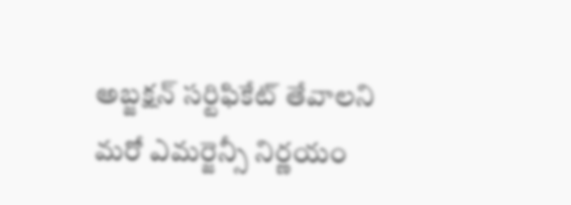అబ్జక్షన్‌ సర్టిఫికేట్‌ తేవాలని మరో ఎమర్జెన్సీ నిర్ణయం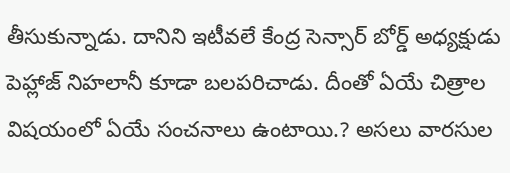తీసుకున్నాడు. దానిని ఇటీవలే కేంద్ర సెన్సార్‌ బోర్డ్‌ అధ్యక్షుడు పెహ్లాజ్‌ నిహలానీ కూడా బలపరిచాడు. దీంతో ఏయే చిత్రాల విషయంలో ఏయే సంచనాలు ఉంటాయి.? అసలు వారసుల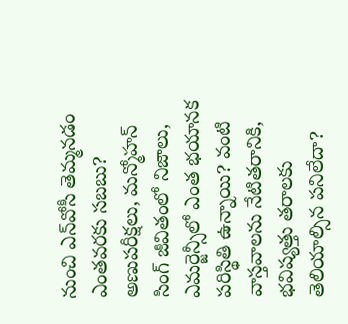నుంచి ఎన్‌వోసీ తెమ్మనడం ఎంతవరకు సబబు? అణుపరీక్షలు, మన్మోహన్‌ సింగ్‌ జీవితంలో నిజాలు, ఎమర్జెన్సీలో ఎంత భయానక పరిస్థితి ఉన్నాయి? వంటి వాస్తవాలను నేటితరానికి, భవిష్యత్తు తరాలకు తెలియాల్సిన పనిలేదా?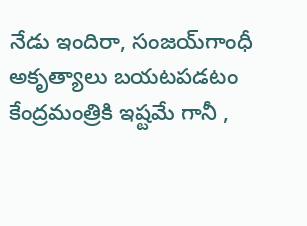నేడు ఇందిరా, సంజయ్‌గాంధీ అకృత్యాలు బయటపడటం కేంద్రమంత్రికి ఇష్టమే గానీ ,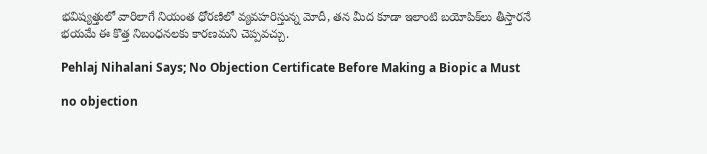భవిష్యత్తులో వారిలాగే నియంత ధోరణిలో వ్యవహరిస్తున్న మోదీ, తన మీద కూడా ఇలాంటి బయోపిక్‌లు తీస్తారనే భయమే ఈ కొత్త నిబంధనలకు కారణమని చెప్పవచ్చు.

Pehlaj Nihalani Says; No Objection Certificate Before Making a Biopic a Must

no objection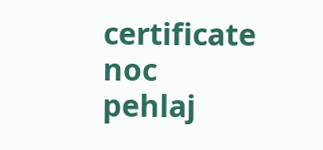certificate
noc
pehlaj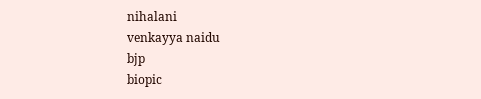nihalani
venkayya naidu
bjp
biopic